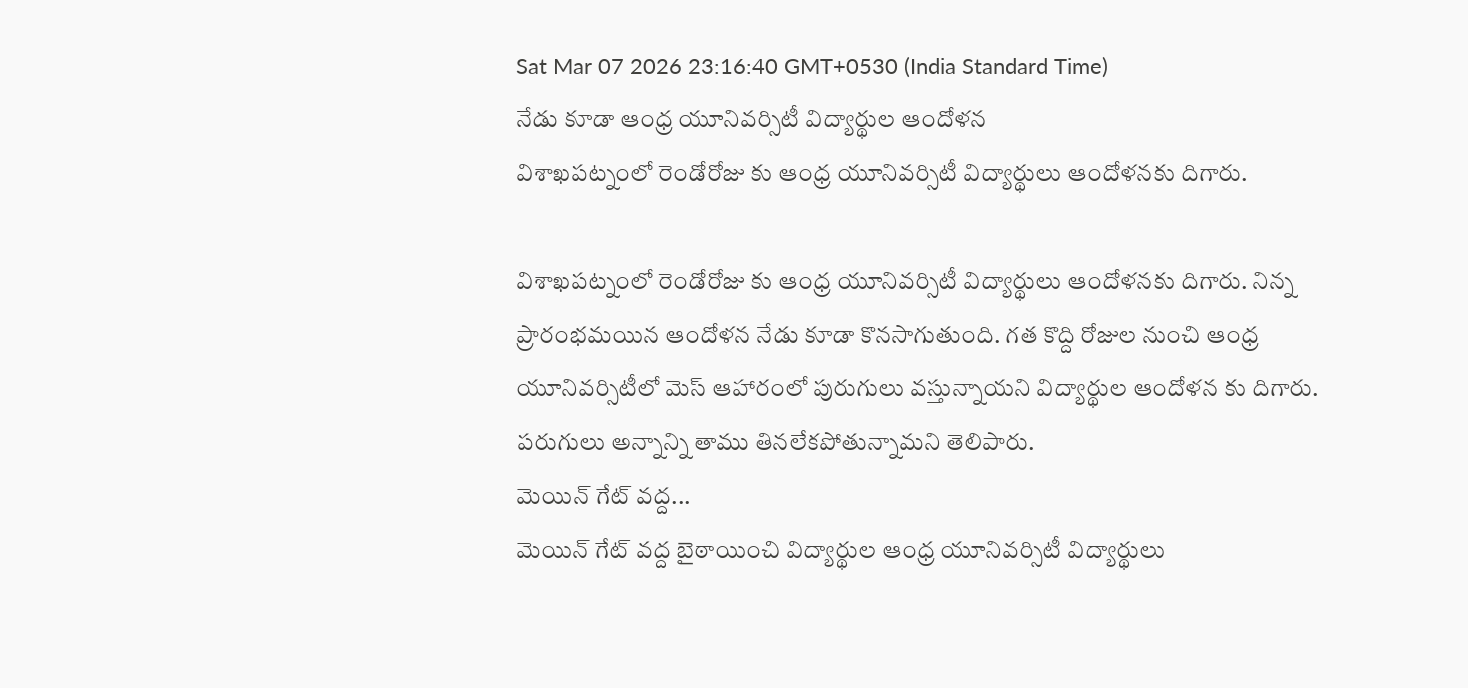Sat Mar 07 2026 23:16:40 GMT+0530 (India Standard Time)
నేడు కూడా ఆంధ్ర యూనివర్సిటీ విద్యార్థుల ఆందోళన
విశాఖపట్నంలో రెండోరోజు కు ఆంధ్ర యూనివర్సిటీ విద్యార్థులు ఆందోళనకు దిగారు.

విశాఖపట్నంలో రెండోరోజు కు ఆంధ్ర యూనివర్సిటీ విద్యార్థులు ఆందోళనకు దిగారు. నిన్న ప్రారంభమయిన ఆందోళన నేడు కూడా కొనసాగుతుంది. గత కొద్ది రోజుల నుంచి ఆంధ్ర యూనివర్సిటీలో మెస్ ఆహారంలో పురుగులు వస్తున్నాయని విద్యార్థుల ఆందోళన కు దిగారు. పరుగులు అన్నాన్ని తాము తినలేకపోతున్నామని తెలిపారు.
మెయిన్ గేట్ వద్ద...
మెయిన్ గేట్ వద్ద బైఠాయించి విద్యార్థుల ఆంధ్ర యూనివర్సిటీ విద్యార్థులు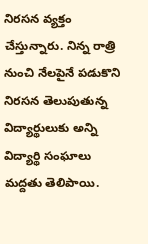నిరసన వ్యక్తం చేస్తున్నారు. నిన్న రాత్రి నుంచి నేలపైనే పడుకొని నిరసన తెలుపుతున్న విద్యార్థులుకు అన్ని విద్యార్థి సంఘాలు మద్దతు తెలిపాయి.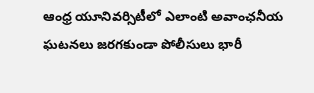ఆంధ్ర యూనివర్సిటీలో ఎలాంటి అవాంఛనీయ ఘటనలు జరగకుండా పోలీసులు భారీ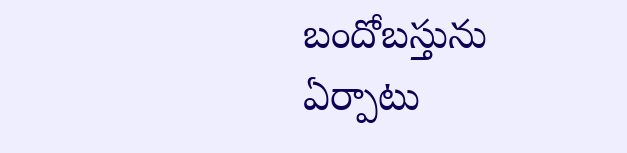బందోబస్తును ఏర్పాటు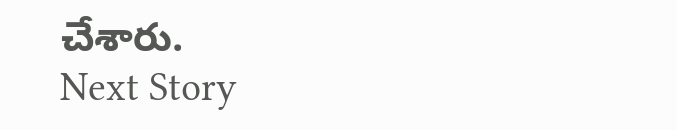చేశారు.
Next Story